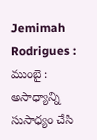Jemimah Rodrigues : ముంబై : అసాధ్యాన్ని సుసాధ్యం చేసి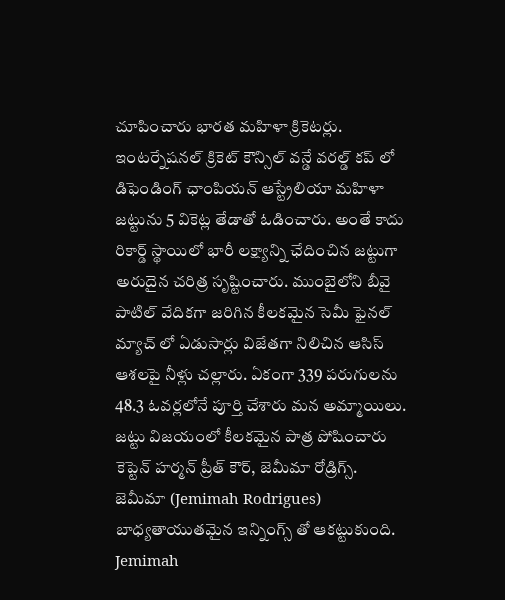చూపించారు భారత మహిళా క్రికెటర్లు. ఇంటర్నేషనల్ క్రికెట్ కౌన్సిల్ వన్డే వరల్డ్ కప్ లో డిఫెండింగ్ ఛాంపియన్ ఆస్ట్రేలియా మహిళా జట్టును 5 వికెట్ల తేడాతో ఓడించారు. అంతే కాదు రికార్డ్ స్థాయిలో భారీ లక్ష్యాన్ని ఛేదించిన జట్టుగా అరుదైన చరిత్ర సృష్టించారు. ముంబైలోని బీవై పాటిల్ వేదికగా జరిగిన కీలకమైన సెమీ ఫైనల్ మ్యాచ్ లో ఏడుసార్లు విజేతగా నిలిచిన ఆసిస్ ఆశలపై నీళ్లు చల్లారు. ఏకంగా 339 పరుగులను 48.3 ఓవర్లలోనే పూర్తి చేశారు మన అమ్మాయిలు. జట్టు విజయంలో కీలకమైన పాత్ర పోషించారు కెప్టెన్ హర్మన్ ప్రీత్ కౌర్, జెమీమా రోడ్రిగ్స్. జెమీమా (Jemimah Rodrigues) బాధ్యతాయుతమైన ఇన్నింగ్స్ తో ఆకట్టుకుంది.
Jemimah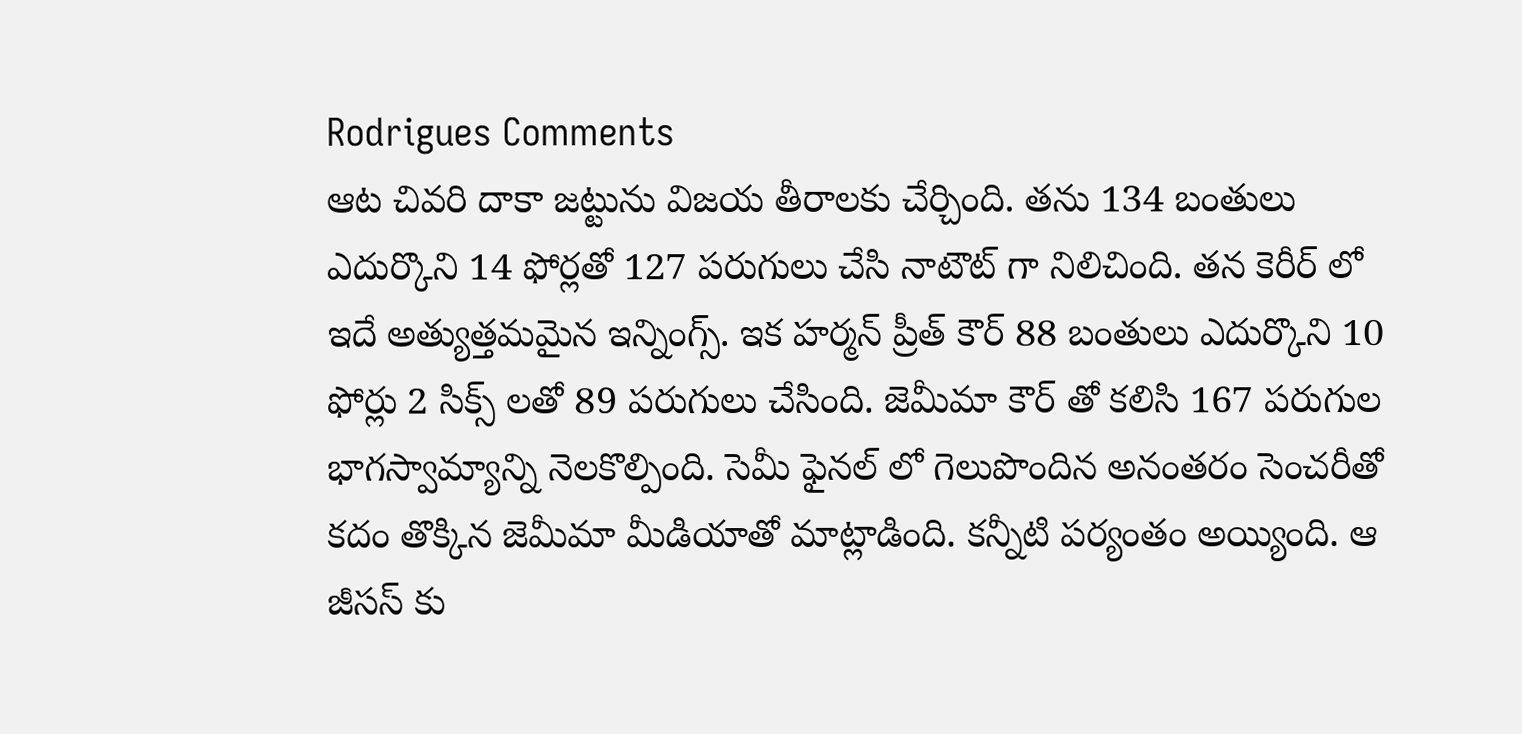Rodrigues Comments
ఆట చివరి దాకా జట్టును విజయ తీరాలకు చేర్చింది. తను 134 బంతులు ఎదుర్కొని 14 ఫోర్లతో 127 పరుగులు చేసి నాటౌట్ గా నిలిచింది. తన కెరీర్ లో ఇదే అత్యుత్తమమైన ఇన్నింగ్స్. ఇక హర్మన్ ప్రీత్ కౌర్ 88 బంతులు ఎదుర్కొని 10 ఫోర్లు 2 సిక్స్ లతో 89 పరుగులు చేసింది. జెమీమా కౌర్ తో కలిసి 167 పరుగుల భాగస్వామ్యాన్ని నెలకొల్పింది. సెమీ ఫైనల్ లో గెలుపొందిన అనంతరం సెంచరీతో కదం తొక్కిన జెమీమా మీడియాతో మాట్లాడింది. కన్నీటి పర్యంతం అయ్యింది. ఆ జీసస్ కు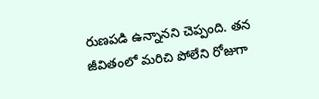రుణపడి ఉన్నానని చెప్పంది. తన జీవితంలో మరిచి పోలేని రోజుగా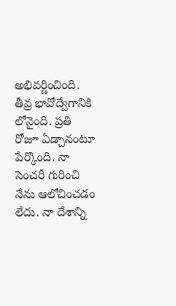అభివర్ణించింది. తీవ్ర భావోద్వేగానికి లోనైంది. ప్రతి రోజూ ఏడ్చానంటూ పేర్కొంది. నా సెంచరీ గురించి నేను ఆలోచించడం లేదు. నా దేశాన్ని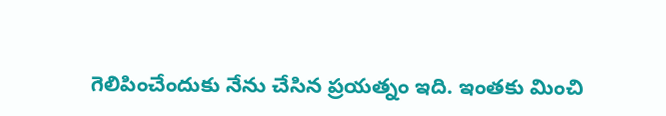గెలిపించేందుకు నేను చేసిన ప్రయత్నం ఇది. ఇంతకు మించి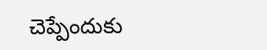చెప్పేందుకు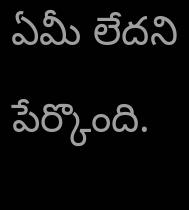ఏమీ లేదని పేర్కొంది.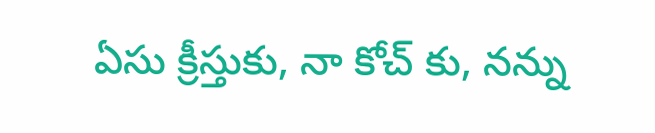ఏసు క్రీస్తుకు, నా కోచ్ కు, నన్ను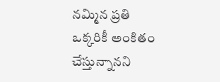నమ్మిన ప్రతి ఒక్కరికీ అంకితం చేస్తున్నానని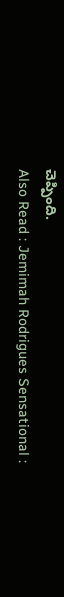చెప్పింది.
Also Read : Jemimah Rodrigues Sensational :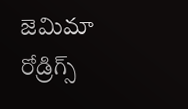జెమిమా రోడ్రిగ్స్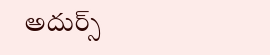అదుర్స్